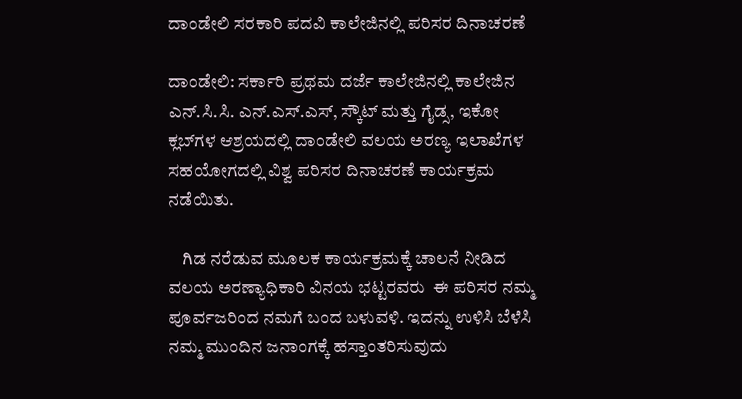ದಾಂಡೇಲಿ ಸರಕಾರಿ ಪದವಿ ಕಾಲೇಜಿನಲ್ಲಿ ಪರಿಸರ ದಿನಾಚರಣೆ

ದಾಂಡೇಲಿ: ಸರ್ಕಾರಿ ಪ್ರಥಮ ದರ್ಜೆ ಕಾಲೇಜಿನಲ್ಲಿ ಕಾಲೇಜಿನ ಎನ್.ಸಿ.ಸಿ. ಎನ್.ಎಸ್.ಎಸ್, ಸ್ಕೌಟ್ ಮತ್ತು ಗೈಡ್ಸ, ಇಕೋ ಕ್ಲಬ್‍ಗಳ ಆಶ್ರಯದಲ್ಲಿ ದಾಂಡೇಲಿ ವಲಯ ಅರಣ್ಯ ಇಲಾಖೆಗಳ ಸಹಯೋಗದಲ್ಲಿ ವಿಶ್ವ ಪರಿಸರ ದಿನಾಚರಣೆ ಕಾರ್ಯಕ್ರಮ ನಡೆಯಿತು.

    ಗಿಡ ನರೆಡುವ ಮೂಲಕ ಕಾರ್ಯಕ್ರಮಕ್ಕೆ ಚಾಲನೆ ನೀಡಿದ ವಲಯ ಅರಣ್ಯಾಧಿಕಾರಿ ವಿನಯ ಭಟ್ಟರವರು  ಈ ಪರಿಸರ ನಮ್ಮ ಪೂರ್ವಜರಿಂದ ನಮಗೆ ಬಂದ ಬಳುವಳಿ. ಇದನ್ನು ಉಳಿಸಿ ಬೆಳೆಸಿ ನಮ್ಮ ಮುಂದಿನ ಜನಾಂಗಕ್ಕೆ ಹಸ್ತಾಂತರಿಸುವುದು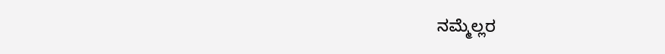ನಮ್ಮೆಲ್ಲರ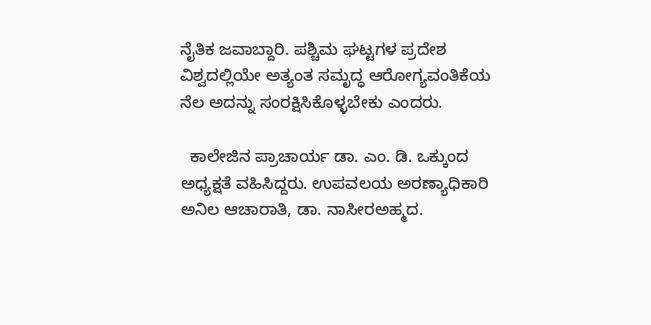ನೈತಿಕ ಜವಾಬ್ದಾರಿ. ಪಶ್ಚಿಮ ಘಟ್ಟಗಳ ಪ್ರದೇಶ ವಿಶ್ವದಲ್ಲಿಯೇ ಅತ್ಯಂತ ಸಮೃದ್ಧ ಆರೋಗ್ಯವಂತಿಕೆಯ ನೆಲ ಅದನ್ನು ಸಂರಕ್ಷಿಸಿಕೊಳ್ಳಬೇಕು ಎಂದರು.

  ಕಾಲೇಜಿನ ಪ್ರಾಚಾರ್ಯ ಡಾ. ಎಂ. ಡಿ. ಒಕ್ಕುಂದ ಅಧ್ಯಕ್ಷತೆ ವಹಿಸಿದ್ದರು. ಉಪವಲಯ ಅರಣ್ಯಾಧಿಕಾರಿ ಅನಿಲ ಆಚಾರಾತಿ, ಡಾ. ನಾಸೀರಅಹ್ಮದ.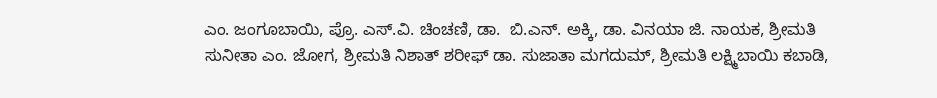ಎಂ. ಜಂಗೂಬಾಯಿ, ಪ್ರೊ. ಎಸ್.ವಿ. ಚಿಂಚಣಿ, ಡಾ.  ಬಿ.ಎನ್. ಅಕ್ಕಿ, ಡಾ. ವಿನಯಾ ಜಿ. ನಾಯಕ, ಶ್ರೀಮತಿ ಸುನೀತಾ ಎಂ. ಜೋಗ, ಶ್ರೀಮತಿ ನಿಶಾತ್ ಶರೀಫ್ ಡಾ. ಸುಜಾತಾ ಮಗದುಮ್, ಶ್ರೀಮತಿ ಲಕ್ಷ್ಮಿಬಾಯಿ ಕಬಾಡಿ,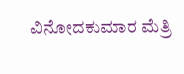ವಿನೋದಕುಮಾರ ಮೆತ್ರಿ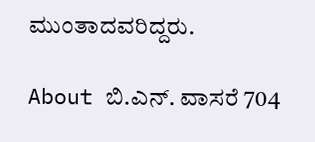ಮುಂತಾದವರಿದ್ದರು.

About ಬಿ.ಎನ್‌. ವಾಸರೆ 704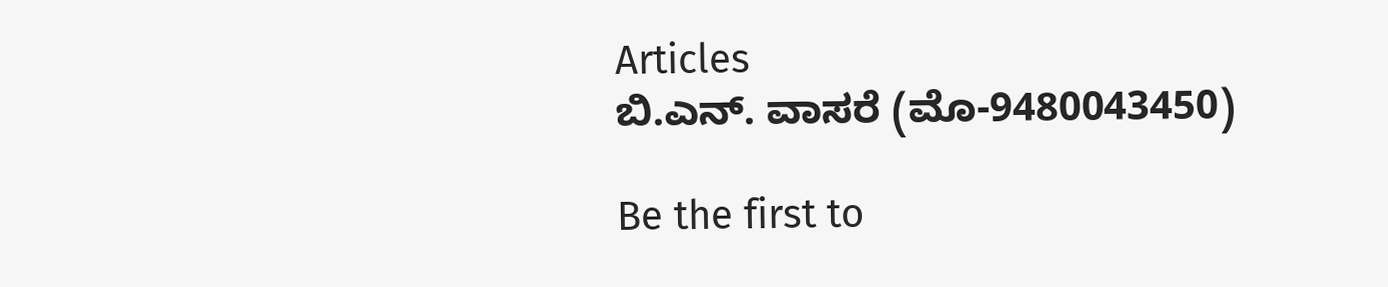Articles
ಬಿ.ಎನ್‌. ವಾಸರೆ (ಮೊ-9480043450)

Be the first to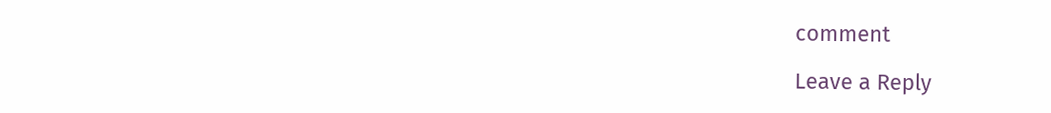comment

Leave a Reply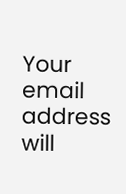Your email address will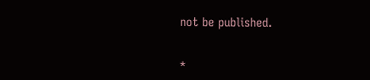not be published.


*